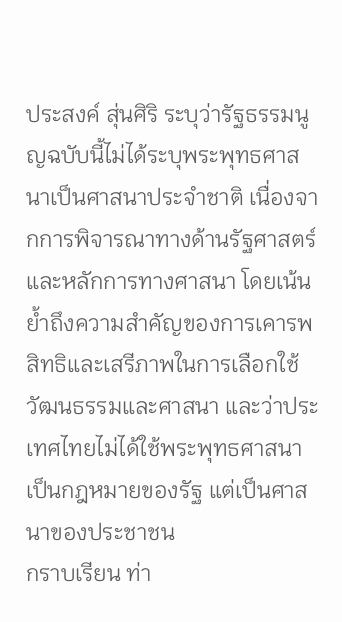ประสงค์ สุ่นศิริ ระบุว่ารัฐธรรมนูญฉบับนี้ไม่ได้ระบุพระพุทธศาสนาเป็นศาสนาประจำชาติ เนื่องจากการพิจารณาทางด้านรัฐศาสตร์และหลักการทางศาสนา โดยเน้นย้ำถึงความสำคัญของการเคารพสิทธิและเสรีภาพในการเลือกใช้วัฒนธรรมและศาสนา และว่าประเทศไทยไม่ได้ใช้พระพุทธศาสนาเป็นกฎหมายของรัฐ แต่เป็นศาสนาของประชาชน
กราบเรียน ท่า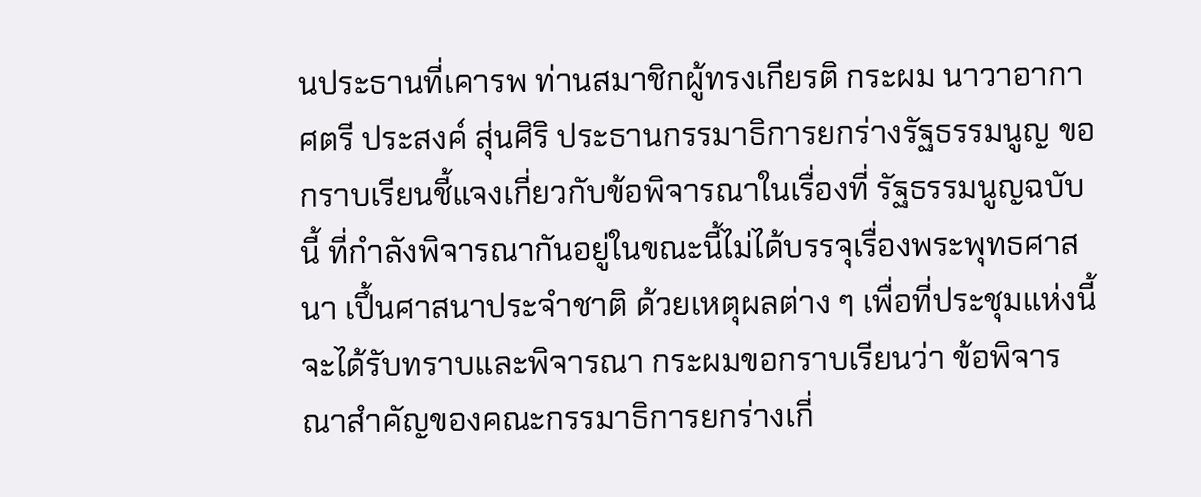นประธานที่เคารพ ท่านสมาชิกผู้ทรงเกียรติ กระผม นาวาอากาศตรี ประสงค์ สุ่นศิริ ประธานกรรมาธิการยกร่างรัฐธรรมนูญ ขอกราบเรียนชี้แจงเกี่ยวกับข้อพิจารณาในเรื่องที่ รัฐธรรมนูญฉบับนี้ ที่กำลังพิจารณากันอยู่ในขณะนี้ไม่ได้บรรจุเรื่องพระพุทธศาสนา เปึ้นศาสนาประจำชาติ ด้วยเหตุผลต่าง ๆ เพื่อที่ประชุมแห่งนี้จะได้รับทราบและพิจารณา กระผมขอกราบเรียนว่า ข้อพิจารณาสำคัญของคณะกรรมาธิการยกร่างเกี่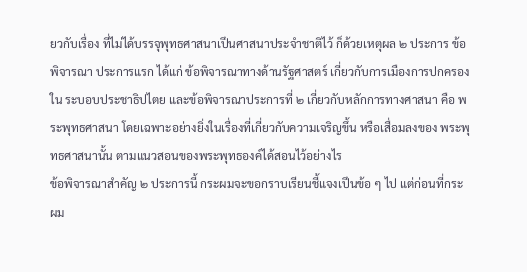ยวกับเรื่อง ที่ไม่ได้บรรจุพุทธศาสนาเปึนศาสนาประจำชาติไว้ ก็ด้วยเหตุผล ๒ ประการ ข้อพิจารณา ประการแรก ได้แก่ ข้อพิจารณาทางด้านรัฐศาสตร์ เกี่ยวกับการเมืองการปกครองใน ระบอบประชาธิปไตย และข้อพิจารณาประการที่ ๒ เกี่ยวกับหลักการทางศาสนา คือ พระพุทธศาสนา โดยเฉพาะอย่างยิ่งในเรื่องที่เกี่ยวกับความเจริญขึ้น หรือเสื่อมลงของ พระพุทธศาสนานั้น ตามแนวสอนของพระพุทธองค์ได้สอนไว้อย่างไร
ข้อพิจารณาสำคัญ ๒ ประการนี้ กระผมจะขอกราบเรียนชี้แจงเปึนข้อ ๆ ไป แต่ก่อนที่กระผม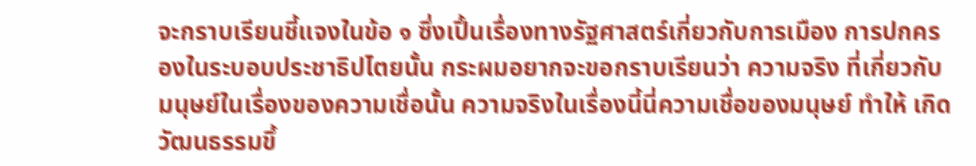จะกราบเรียนชี้แจงในข้อ ๑ ซึ่งเปึ้นเรื่องทางรัฐศาสตร์เกี่ยวกับการเมือง การปกครองในระบอบประชาธิปไตยนั้น กระผมอยากจะขอกราบเรียนว่า ความจริง ที่เกี่ยวกับมนุษย์ในเรื่องของความเชื่อนั้น ความจริงในเรื่องนี้นี่ความเชื่อของมนุษย์ ทำให้ เกิดวัฒนธรรมขึ้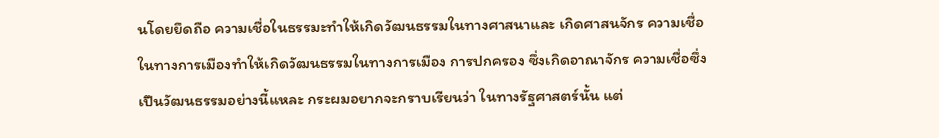นโดยยึดถือ ความเชื่อในธรรมะทำให้เกิดวัฒนธรรมในทางศาสนาและ เกิดศาสนจักร ความเชื่อในทางการเมืองทำให้เกิดวัฒนธรรมในทางการเมือง การปกครอง ซึ่งเกิดอาณาจักร ความเชื่อซึ่งเปึนวัฒนธรรมอย่างนี้แหละ กระผมอยากจะกราบเรียนว่า ในทางรัฐศาสตร์นั้น แต่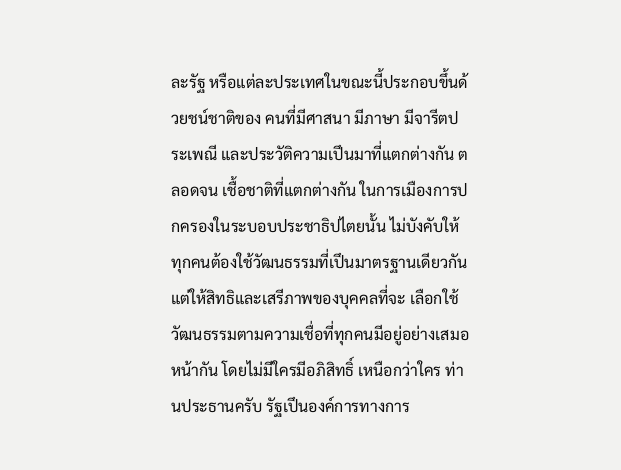ละรัฐ หรือแต่ละประเทศในขณะนี้ประกอบขึ้นด้วยชน์ชาติของ คนที่มีศาสนา มีภาษา มีจารีตประเพณี และประวัติความเปึนมาที่แตกต่างกัน ตลอดจน เชื้อชาติที่แตกต่างกัน ในการเมืองการปกครองในระบอบประชาธิปไตยนั้น ไม่บังคับให้ ทุกคนต้องใช้วัฒนธรรมที่เปึนมาตรฐานเดียวกัน แต่ให้สิทธิและเสรีภาพของบุคคลที่จะ เลือกใช้วัฒนธรรมตามความเชื่อที่ทุกคนมีอยู่อย่างเสมอหน้ากัน โดยไม่มีใครมีอภิสิทธิ์ เหนือกว่าใคร ท่านประธานครับ รัฐเปึนองค์การทางการ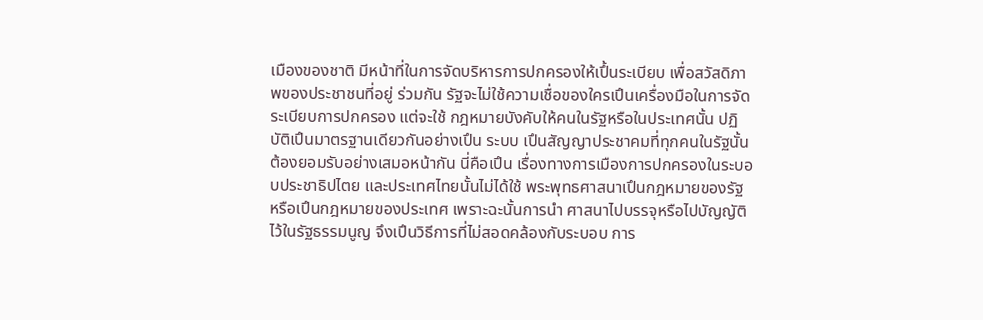เมืองของชาติ มีหน้าที่ในการจัดบริหารการปกครองให้เปึ้นระเบียบ เพื่อสวัสดิภาพของประชาชนที่อยู่ ร่วมกัน รัฐจะไม่ใช้ความเชื่อของใครเปึนเครื่องมือในการจัดระเบียบการปกครอง แต่จะใช้ กฎหมายบังคับให้คนในรัฐหรือในประเทศนั้น ปฏิบัติเปึนมาตรฐานเดียวกันอย่างเปึน ระบบ เปึนสัญญาประชาคมที่ทุกคนในรัฐนั้น ต้องยอมรับอย่างเสมอหน้ากัน นี่คือเปึน เรื่องทางการเมืองการปกครองในระบอบประชาธิปไตย และประเทศไทยนั้นไม่ได้ใช้ พระพุทธศาสนาเปึนกฎหมายของรัฐ หรือเปึนกฎหมายของประเทศ เพราะฉะนั้นการนํา ศาสนาไปบรรจุหรือไปบัญญัติไว้ในรัฐธรรมนูญ จึงเปึนวิธีการที่ไม่สอดคล้องกับระบอบ การ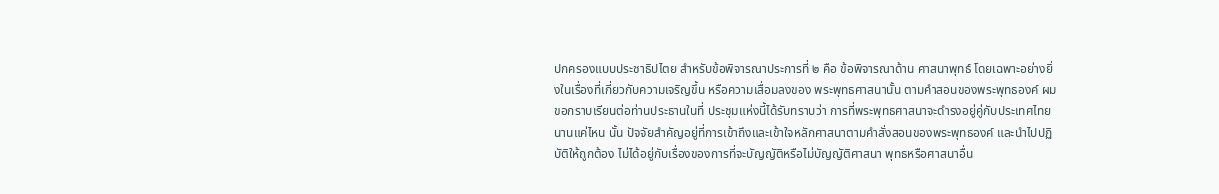ปกครองแบบประชาธิปไตย สำหรับข้อพิจารณาประการที่ ๒ คือ ข้อพิจารณาด้าน ศาสนาพุทธ์ โดยเฉพาะอย่างยิ่งในเรื่องที่เกี่ยวกับความเจริญขึ้น หรือความเสื่อมลงของ พระพุทธศาสนานั้น ตามคำสอนของพระพุทธองค์ ผมขอกราบเรียนต่อท่านประธานในที่ ประชุมแห่งนี้ได้รับทราบว่า การที่พระพุทธศาสนาจะดํารงอยู่คู่กับประเทศไทยนานแค่ไหน นั้น ปัจจัยสําคัญอยู่ที่การเข้าถึงและเข้าใจหลักศาสนาตามคําสั่งสอนของพระพุทธองค์ และนำไปปฏิบัติให้ถูกต้อง ไม่ได้อยู่กับเรื่องของการที่จะบัญญัติหรือไม่บัญญัติศาสนา พุทธหรือศาสนาอื่น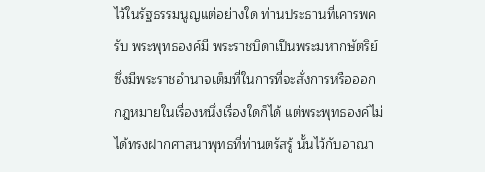ไว้ในรัฐธรรมนูญแต่อย่างใด ท่านประธานที่เคารพครับ พระพุทธองค์มี พระราชบิดาเปึนพระมหากษัตริย์ ซึ่งมีพระราชอำนาจเต็มที่ในการที่จะสั่งการหรือออก กฎหมายในเรื่องหนึ่งเรื่องใดก็ได้ แต่พระพุทธองค์ไม่ได้ทรงฝากศาสนาพุทธที่ท่านตรัสรู้ นั้นไว้กับอาณา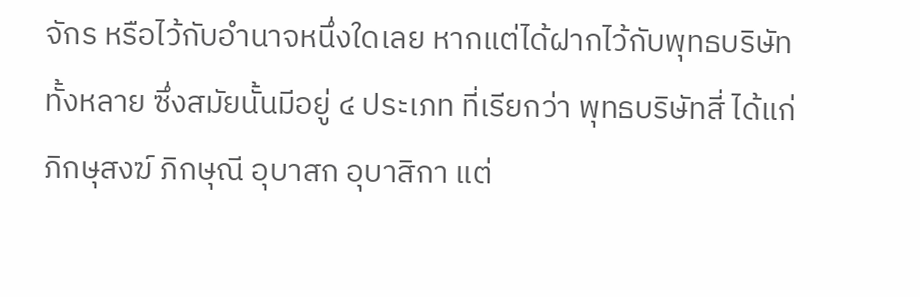จักร หรือไว้กับอำนาจหนึ่งใดเลย หากแต่ได้ฝากไว้กับพุทธบริษัททั้งหลาย ซึ่งสมัยนั้นมีอยู่ ๔ ประเภท ที่เรียกว่า พุทธบริษัทสี่ ได้แก่ ภิกษุสงฆ์ ภิกษุณี อุบาสก อุบาสิกา แต่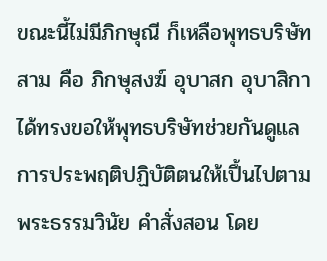ขณะนี้ไม่มีภิกษุณี ก็เหลือพุทธบริษัทสาม คือ ภิกษุสงฆ์ อุบาสก อุบาสิกา ได้ทรงขอให้พุทธบริษัทช่วยกันดูแลการประพฤติปฏิบัติตนให้เปึ้นไปตามพระธรรมวินัย คําสั่งสอน โดย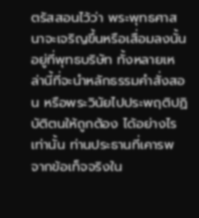ตรัสสอนไว้ว่า พระพุทธศาสนาจะเจริญขึ้นหรือเสื่อมลงนั้น อยู่ที่พุทธบริษัท ทั้งหลายเหล่านี้ที่จะนำหลักธรรมคำสั่งสอน หรือพระวินัยไปประพฤติปฏิบัติตนให้ถูกต้อง ได้อย่างไรเท่านั้น ท่านประธานที่เคารพ จากข้อเท็จจริงใน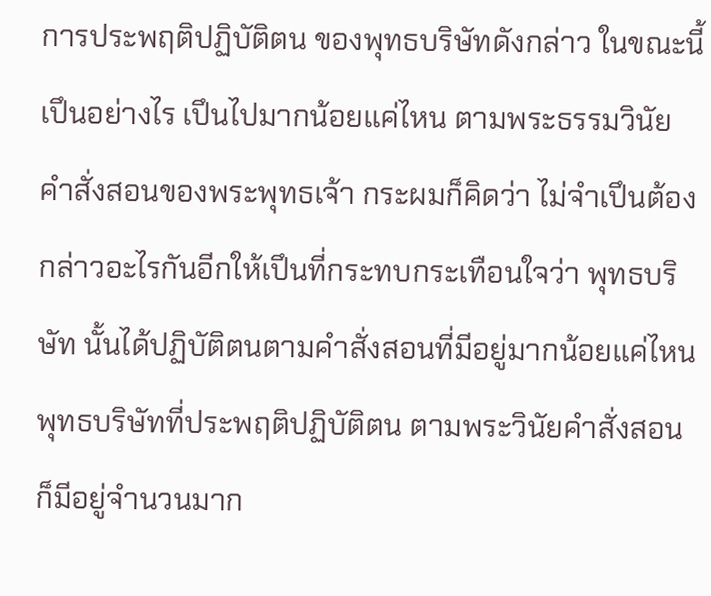การประพฤติปฏิบัติตน ของพุทธบริษัทดังกล่าว ในขณะนี้เปึนอย่างไร เปึนไปมากน้อยแค่ไหน ตามพระธรรมวินัย คำสั่งสอนของพระพุทธเจ้า กระผมก็คิดว่า ไม่จําเปึนต้องกล่าวอะไรกันอีกให้เปึนที่กระทบกระเทือนใจว่า พุทธบริษัท นั้นได้ปฏิบัติตนตามคำสั่งสอนที่มีอยู่มากน้อยแค่ไหน พุทธบริษัทที่ประพฤติปฏิบัติตน ตามพระวินัยคำสั่งสอนก็มีอยู่จำนวนมาก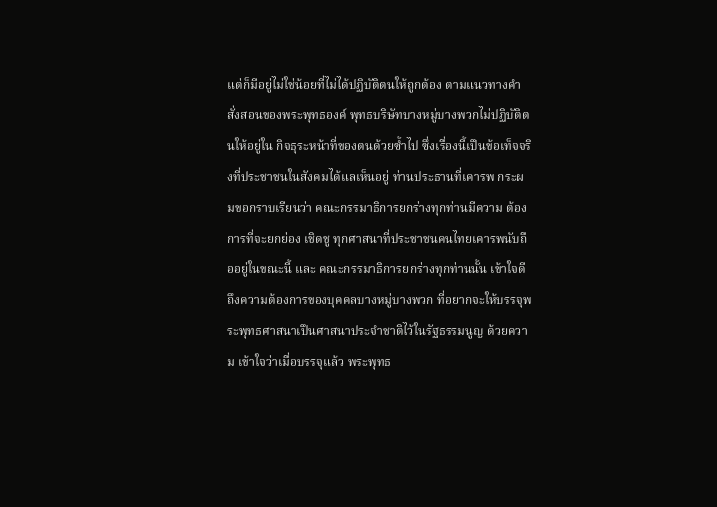แต่ก็มีอยู่ไม่ใช่น้อยที่ไม่ได้ปฏิบัติตนให้ถูกต้อง ตามแนวทางคำสั่งสอนของพระพุทธองค์ พุทธบริษัทบางหมู่บางพวกไม่ปฏิบัติตนให้อยู่ใน กิจธุระหน้าที่ของตนด้วยซ้ำไป ซึ่งเรื่องนี้เปึนข้อเท็จจริงที่ประชาชนในสังคมได้แลเห็นอยู่ ท่านประธานที่เคารพ กระผมขอกราบเรียนว่า คณะกรรมาธิการยกร่างทุกท่านมีความ ต้องการที่จะยกย่อง เชิดชู ทุกศาสนาที่ประชาชนคนไทยเคารพนับถืออยู่ในขณะนี้ และ คณะกรรมาธิการยกร่างทุกท่านนั้น เข้าใจดีถึงความต้องการของบุคคลบางหมู่บางพวก ที่อยากจะให้บรรจุพระพุทธศาสนาเปึนศาสนาประจำชาติไว้ในรัฐธรรมนูญ ด้วยความ เข้าใจว่าเมื่อบรรจุแล้ว พระพุทธ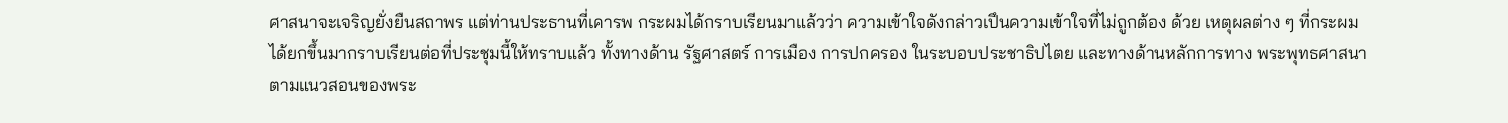ศาสนาจะเจริญยั่งยืนสถาพร แต่ท่านประธานที่เคารพ กระผมได้กราบเรียนมาแล้วว่า ความเข้าใจดังกล่าวเปึนความเข้าใจที่ไม่ถูกต้อง ด้วย เหตุผลต่าง ๆ ที่กระผมได้ยกขึ้นมากราบเรียนต่อที่ประชุมนี้ให้ทราบแล้ว ทั้งทางด้าน รัฐศาสตร์ การเมือง การปกครอง ในระบอบประชาธิปไตย และทางด้านหลักการทาง พระพุทธศาสนา ตามแนวสอนของพระ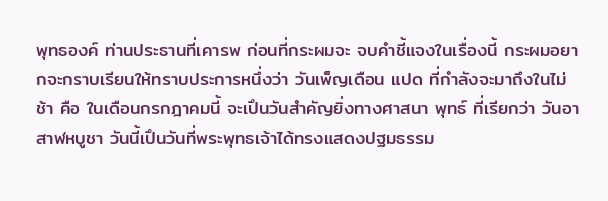พุทธองค์ ท่านประธานที่เคารพ ก่อนที่กระผมจะ จบคำชี้แจงในเรื่องนี้ กระผมอยากจะกราบเรียนให้ทราบประการหนึ่งว่า วันเพ็ญเดือน แปด ที่กำลังจะมาถึงในไม่ช้า คือ ในเดือนกรกฎาคมนี้ จะเปึนวันสำคัญยิ่งทางศาสนา พุทธ์ ที่เรียกว่า วันอาสาฬหบูชา วันนี้เปึนวันที่พระพุทธเจ้าได้ทรงแสดงปฐมธรรม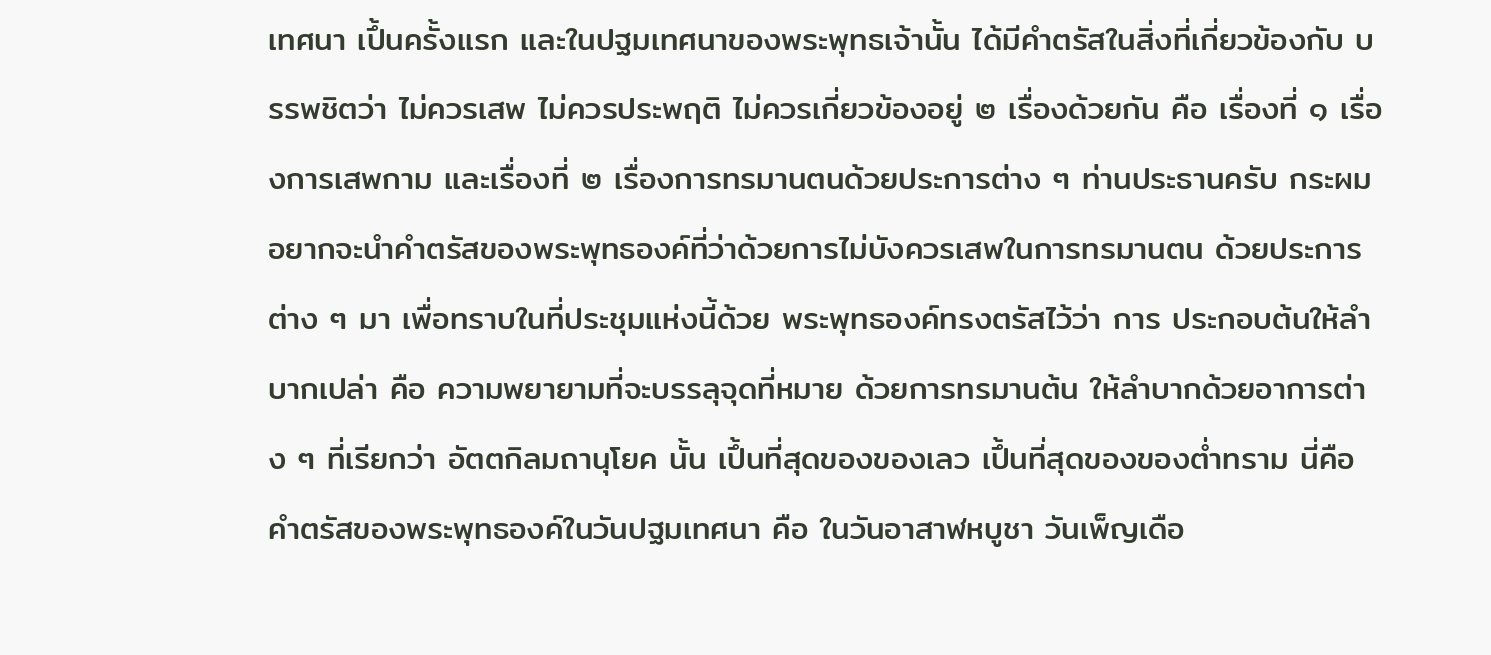เทศนา เปึ้นครั้งแรก และในปฐมเทศนาของพระพุทธเจ้านั้น ได้มีคำตรัสในสิ่งที่เกี่ยวข้องกับ บรรพชิตว่า ไม่ควรเสพ ไม่ควรประพฤติ ไม่ควรเกี่ยวข้องอยู่ ๒ เรื่องด้วยกัน คือ เรื่องที่ ๑ เรื่องการเสพกาม และเรื่องที่ ๒ เรื่องการทรมานตนด้วยประการต่าง ๆ ท่านประธานครับ กระผมอยากจะนำคำตรัสของพระพุทธองค์ที่ว่าด้วยการไม่บังควรเสพในการทรมานตน ด้วยประการต่าง ๆ มา เพื่อทราบในที่ประชุมแห่งนี้ด้วย พระพุทธองค์ทรงตรัสไว้ว่า การ ประกอบต้นให้ลำบากเปล่า คือ ความพยายามที่จะบรรลุจุดที่หมาย ด้วยการทรมานต้น ให้ลำบากด้วยอาการต่าง ๆ ที่เรียกว่า อัตตกิลมถานุโยค นั้น เปึ้นที่สุดของของเลว เปึ้นที่สุดของของต่ำทราม นี่คือคำตรัสของพระพุทธองค์ในวันปฐมเทศนา คือ ในวันอาสาฬหบูชา วันเพ็ญเดือ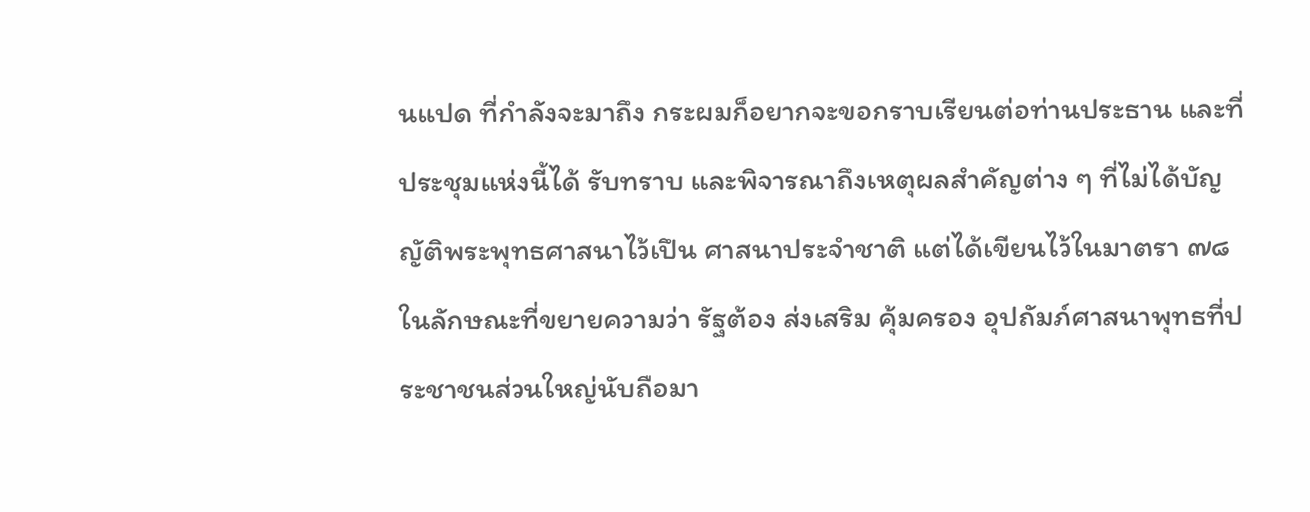นแปด ที่กำลังจะมาถึง กระผมก็อยากจะขอกราบเรียนต่อท่านประธาน และที่ประชุมแห่งนี้ได้ รับทราบ และพิจารณาถึงเหตุผลสำคัญต่าง ๆ ที่ไม่ได้บัญญัติพระพุทธศาสนาไว้เปึน ศาสนาประจำชาติ แต่ได้เขียนไว้ในมาตรา ๗๘ ในลักษณะที่ขยายความว่า รัฐต้อง ส่งเสริม คุ้มครอง อุปถัมภ์ศาสนาพุทธที่ประชาชนส่วนใหญ่นับถือมา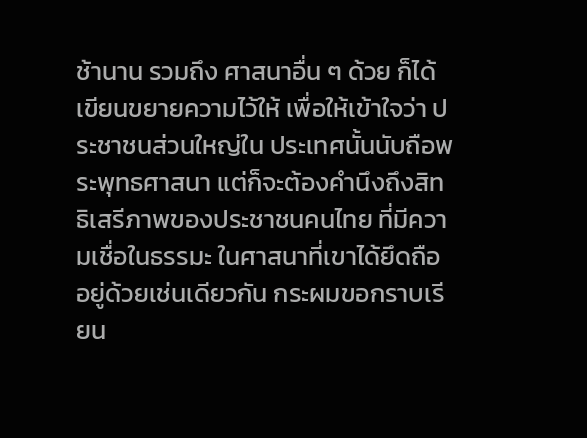ช้านาน รวมถึง ศาสนาอื่น ๆ ด้วย ก็ได้เขียนขยายความไว้ให้ เพื่อให้เข้าใจว่า ประชาชนส่วนใหญ่ใน ประเทศนั้นนับถือพระพุทธศาสนา แต่ก็จะต้องคํานึงถึงสิทธิเสรีภาพของประชาชนคนไทย ที่มีความเชื่อในธรรมะ ในศาสนาที่เขาได้ยึดถืออยู่ด้วยเช่นเดียวกัน กระผมขอกราบเรียน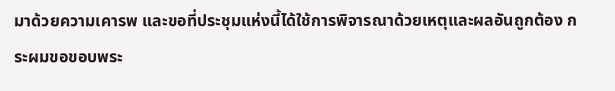มาด้วยความเคารพ และขอที่ประชุมแห่งนี้ได้ใช้การพิจารณาด้วยเหตุและผลอันถูกต้อง กระผมขอขอบพระ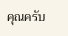คุณครับ